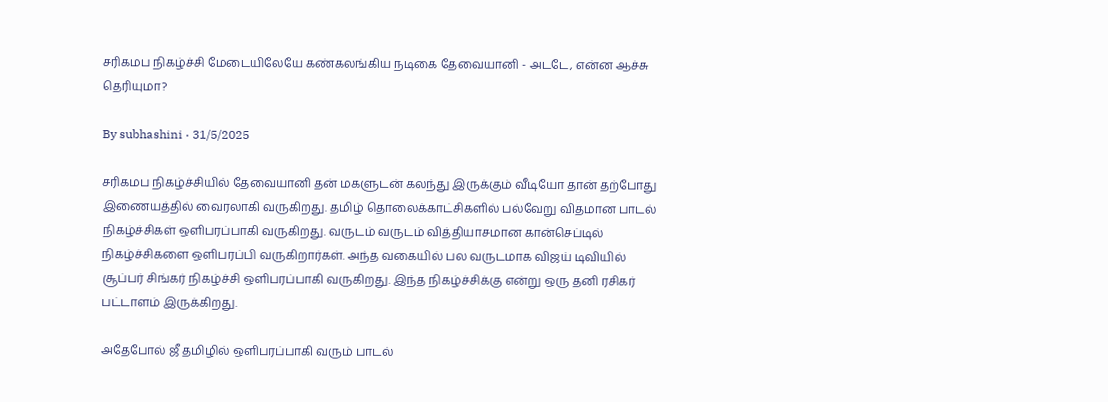சரிகமப நிகழ்ச்சி மேடையிலேயே கண்கலங்கிய நடிகை தேவையானி - அடடே, என்ன ஆச்சு தெரியுமா?

By subhashini · 31/5/2025

சரிகமப நிகழ்ச்சியில் தேவையானி தன் மகளுடன் கலந்து இருக்கும் வீடியோ தான் தற்போது இணையத்தில் வைரலாகி வருகிறது. தமிழ் தொலைக்காட்சிகளில் பல்வேறு விதமான பாடல் நிகழ்ச்சிகள் ஒளிபரப்பாகி வருகிறது. வருடம் வருடம் வித்தியாசமான கான்செப்டில் நிகழ்ச்சிகளை ஒளிபரப்பி வருகிறார்கள். அந்த வகையில் பல வருடமாக விஜய் டிவியில் சூப்பர் சிங்கர் நிகழ்ச்சி ஒளிபரப்பாகி வருகிறது. இந்த நிகழ்ச்சிக்கு என்று ஒரு தனி ரசிகர் பட்டாளம் இருக்கிறது.

அதேபோல் ஜீ தமிழில் ஒளிபரப்பாகி வரும் பாடல்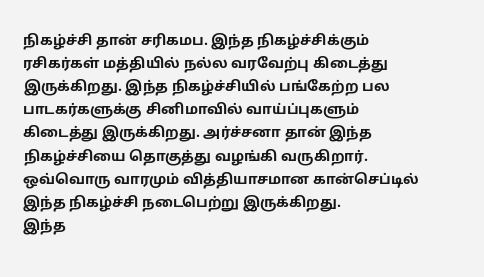நிகழ்ச்சி தான் சரிகமப. இந்த நிகழ்ச்சிக்கும் ரசிகர்கள் மத்தியில் நல்ல வரவேற்பு கிடைத்து இருக்கிறது. இந்த நிகழ்ச்சியில் பங்கேற்ற பல பாடகர்களுக்கு சினிமாவில் வாய்ப்புகளும் கிடைத்து இருக்கிறது. அர்ச்சனா தான் இந்த நிகழ்ச்சியை தொகுத்து வழங்கி வருகிறார். ஒவ்வொரு வாரமும் வித்தியாசமான கான்செப்டில் இந்த நிகழ்ச்சி நடைபெற்று இருக்கிறது.
இந்த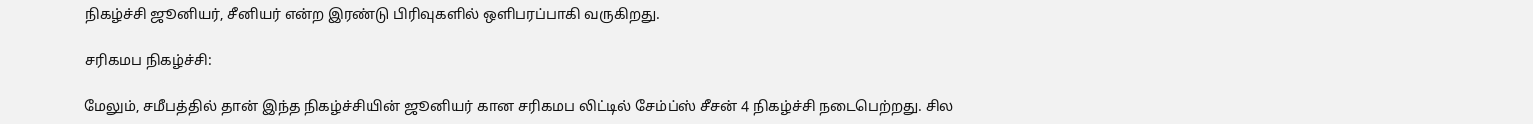நிகழ்ச்சி ஜூனியர், சீனியர் என்ற இரண்டு பிரிவுகளில் ஒளிபரப்பாகி வருகிறது.

சரிகமப நிகழ்ச்சி:

மேலும், சமீபத்தில் தான் இந்த நிகழ்ச்சியின் ஜூனியர் கான சரிகமப லிட்டில் சேம்ப்ஸ் சீசன் 4 நிகழ்ச்சி நடைபெற்றது. சில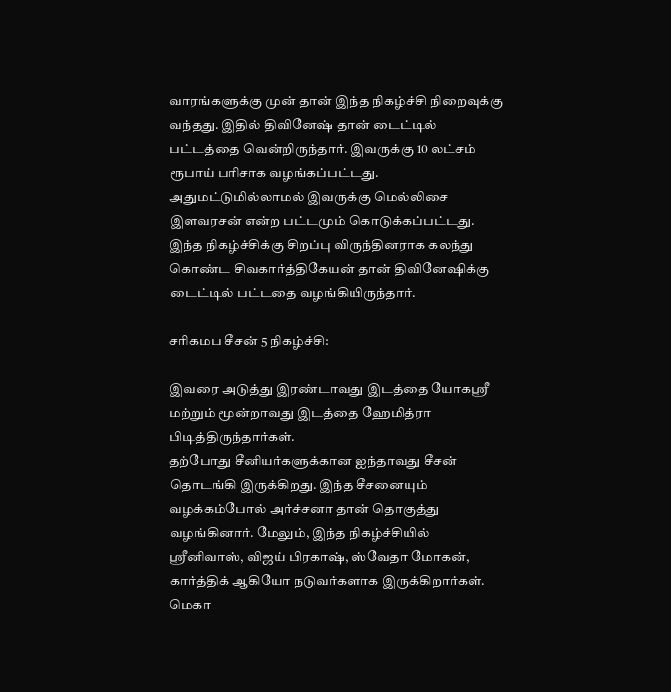வாரங்களுக்கு முன் தான் இந்த நிகழ்ச்சி நிறைவுக்கு வந்தது. இதில் திவினேஷ் தான் டைட்டில் பட்டத்தை வென்றிருந்தார். இவருக்கு 10 லட்சம் ரூபாய் பரிசாக வழங்கப்பட்டது.
அதுமட்டுமில்லாமல் இவருக்கு மெல்லிசை இளவரசன் என்ற பட்டமும் கொடுக்கப்பட்டது. இந்த நிகழ்ச்சிக்கு சிறப்பு விருந்தினராக கலந்து கொண்ட சிவகார்த்திகேயன் தான் திவினேஷிக்கு டைட்டில் பட்டதை வழங்கியிருந்தார்.

சரிகமப சீசன் 5 நிகழ்ச்சி:

இவரை அடுத்து இரண்டாவது இடத்தை யோகஸ்ரீ மற்றும் மூன்றாவது இடத்தை ஹேமித்ரா பிடித்திருந்தார்கள்.
தற்போது சீனியர்களுக்கான ஐந்தாவது சீசன் தொடங்கி இருக்கிறது. இந்த சீசனையும் வழக்கம்போல் அர்ச்சனா தான் தொகுத்து வழங்கினார். மேலும், இந்த நிகழ்ச்சியில் ஸ்ரீனிவாஸ், விஜய் பிரகாஷ், ஸ்வேதா மோகன், கார்த்திக் ஆகியோ நடுவர்களாக இருக்கிறார்கள். மெகா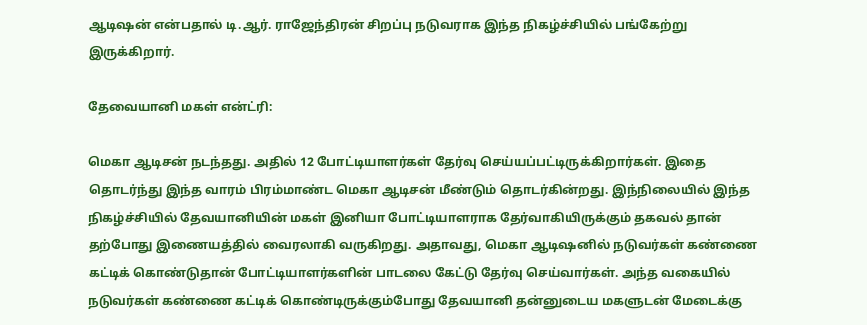ஆடிஷன் என்பதால் டி.ஆர். ராஜேந்திரன் சிறப்பு நடுவராக இந்த நிகழ்ச்சியில் பங்கேற்று இருக்கிறார்.

தேவையானி மகள் என்ட்ரி:

மெகா ஆடிசன் நடந்தது. அதில் 12 போட்டியாளர்கள் தேர்வு செய்யப்பட்டிருக்கிறார்கள். இதை தொடர்ந்து இந்த வாரம் பிரம்மாண்ட மெகா ஆடிசன் மீண்டும் தொடர்கின்றது. இந்நிலையில் இந்த நிகழ்ச்சியில் தேவயானியின் மகள் இனியா போட்டியாளராக தேர்வாகியிருக்கும் தகவல் தான் தற்போது இணையத்தில் வைரலாகி வருகிறது. அதாவது, மெகா ஆடிஷனில் நடுவர்கள் கண்ணை கட்டிக் கொண்டுதான் போட்டியாளர்களின் பாடலை கேட்டு தேர்வு செய்வார்கள். அந்த வகையில் நடுவர்கள் கண்ணை கட்டிக் கொண்டிருக்கும்போது தேவயானி தன்னுடைய மகளுடன் மேடைக்கு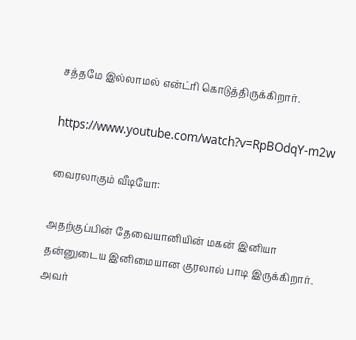சத்தமே இல்லாமல் என்ட்ரி கொடுத்திருக்கிறார்.

https://www.youtube.com/watch?v=RpBOdqY-m2w

வைரலாகும் வீடியோ:

அதற்குப்பின் தேவையானியின் மகன் இனியா தன்னுடைய இனிமையான குரலால் பாடி இருக்கிறார். அவர்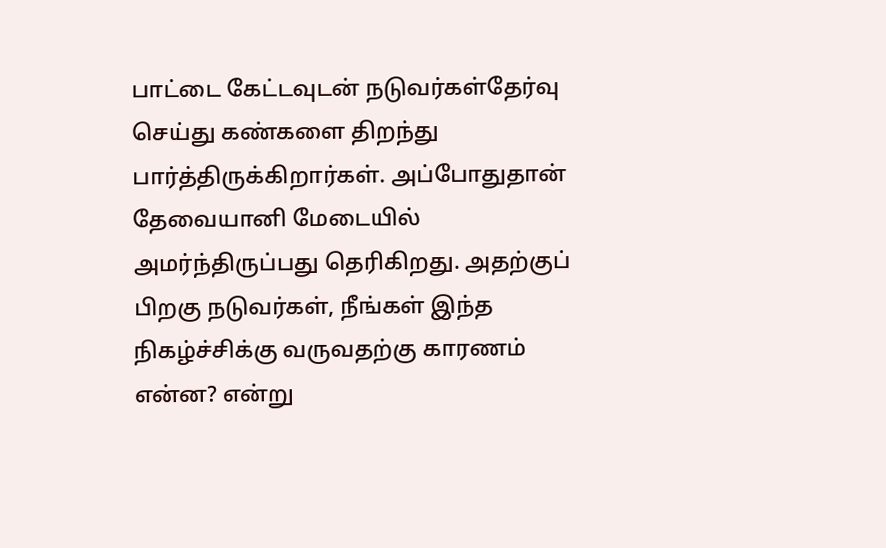பாட்டை கேட்டவுடன் நடுவர்கள்தேர்வு செய்து கண்களை திறந்து பார்த்திருக்கிறார்கள். அப்போதுதான் தேவையானி மேடையில் அமர்ந்திருப்பது தெரிகிறது. அதற்குப் பிறகு நடுவர்கள், நீங்கள் இந்த நிகழ்ச்சிக்கு வருவதற்கு காரணம் என்ன? என்று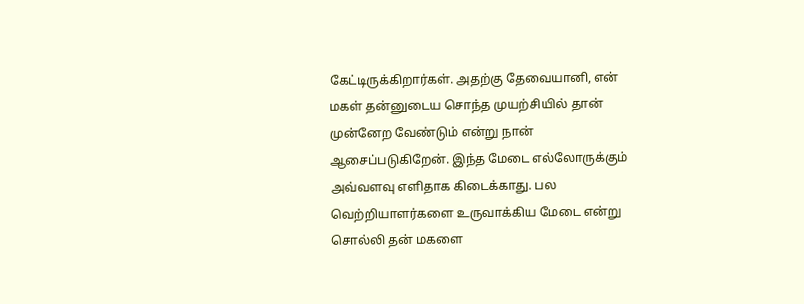கேட்டிருக்கிறார்கள். அதற்கு தேவையானி, என் மகள் தன்னுடைய சொந்த முயற்சியில் தான் முன்னேற வேண்டும் என்று நான் ஆசைப்படுகிறேன். இந்த மேடை எல்லோருக்கும் அவ்வளவு எளிதாக கிடைக்காது. பல வெற்றியாளர்களை உருவாக்கிய மேடை என்று சொல்லி தன் மகளை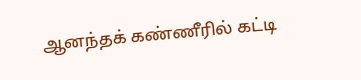ஆனந்தக் கண்ணீரில் கட்டி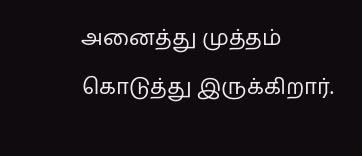அனைத்து முத்தம் கொடுத்து இருக்கிறார்.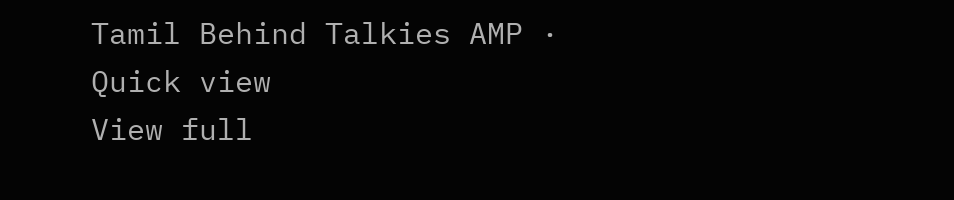Tamil Behind Talkies AMP · Quick view
View full